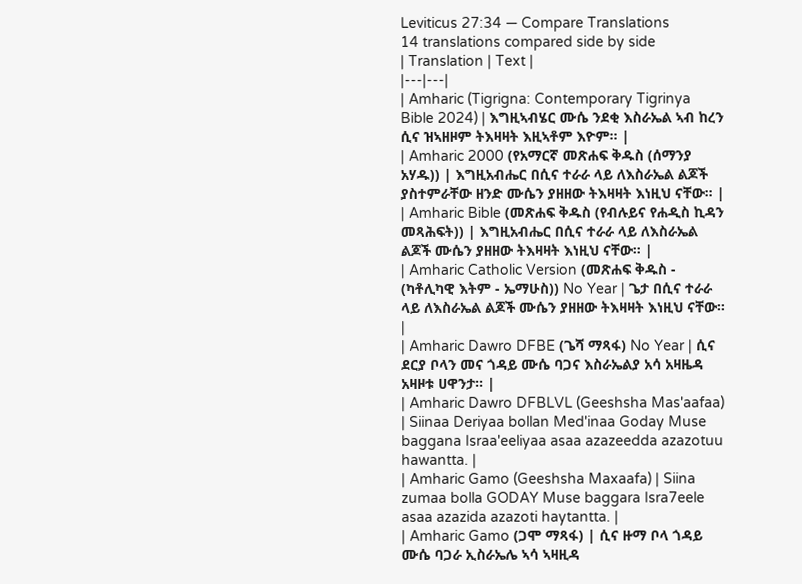Leviticus 27:34 — Compare Translations
14 translations compared side by side
| Translation | Text |
|---|---|
| Amharic (Tigrigna: Contemporary Tigrinya Bible 2024) | እግዚኣብሄር ሙሴ ንደቂ እስራኤል ኣብ ከረን ሲና ዝኣዘዞም ትእዛዛት እዚኣቶም እዮም። |
| Amharic 2000 (የአማርኛ መጽሐፍ ቅዱስ (ሰማንያ አሃዱ)) | እግዚአብሔር በሲና ተራራ ላይ ለእስራኤል ልጆች ያስተምራቸው ዘንድ ሙሴን ያዘዘው ትእዛዛት እነዚህ ናቸው። |
| Amharic Bible (መጽሐፍ ቅዱስ (የብሉይና የሐዲስ ኪዳን መጻሕፍት)) | እግዚአብሔር በሲና ተራራ ላይ ለእስራኤል ልጆች ሙሴን ያዘዘው ትእዛዛት እነዚህ ናቸው። |
| Amharic Catholic Version (መጽሐፍ ቅዱስ - (ካቶሊካዊ እትም - ኤማሁስ)) No Year | ጌታ በሲና ተራራ ላይ ለእስራኤል ልጆች ሙሴን ያዘዘው ትእዛዛት እነዚህ ናቸው። |
| Amharic Dawro DFBE (ጌሻ ማጻፋ) No Year | ሲና ደርያ ቦላን መና ጎዳይ ሙሴ ባጋና እስራኤልያ አሳ አዛዜዳ አዛዞቱ ሀዋንታ። |
| Amharic Dawro DFBLVL (Geeshsha Mas'aafaa) | Siinaa Deriyaa bollan Med'inaa Goday Muse baggana Israa'eeliyaa asaa azazeedda azazotuu hawantta. |
| Amharic Gamo (Geeshsha Maxaafa) | Siina zumaa bolla GODAY Muse baggara Isra7eele asaa azazida azazoti haytantta. |
| Amharic Gamo (ጋሞ ማጻፋ) | ሲና ዙማ ቦላ ጎዳይ ሙሴ ባጋራ ኢስራኤሌ ኣሳ ኣዛዚዳ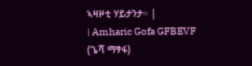ኣዛዞቲ ሃይታንታ። |
| Amharic Gofa GFBEVF (ጌሻ ማፃፋ)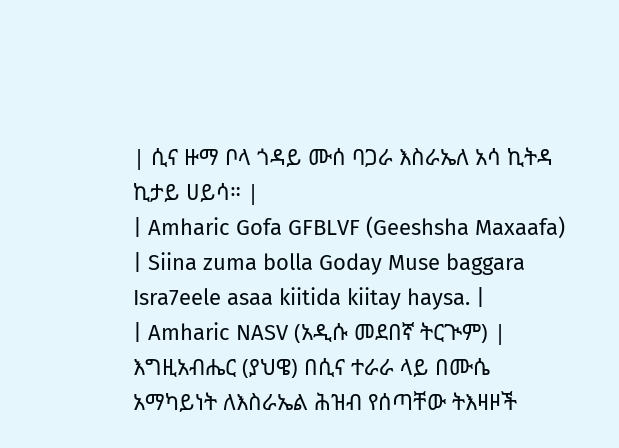| ሲና ዙማ ቦላ ጎዳይ ሙሰ ባጋራ እስራኤለ አሳ ኪትዳ ኪታይ ሀይሳ። |
| Amharic Gofa GFBLVF (Geeshsha Maxaafa) | Siina zuma bolla Goday Muse baggara Isra7eele asaa kiitida kiitay haysa. |
| Amharic NASV (አዲሱ መደበኛ ትርጒም) | እግዚአብሔር (ያህዌ) በሲና ተራራ ላይ በሙሴ አማካይነት ለእስራኤል ሕዝብ የሰጣቸው ትእዛዞች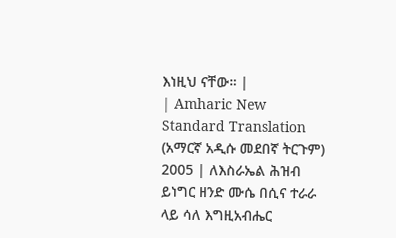እነዚህ ናቸው። |
| Amharic New Standard Translation (አማርኛ አዲሱ መደበኛ ትርጉም) 2005 | ለእስራኤል ሕዝብ ይነግር ዘንድ ሙሴ በሲና ተራራ ላይ ሳለ እግዚአብሔር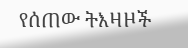የሰጠው ትእዛዞች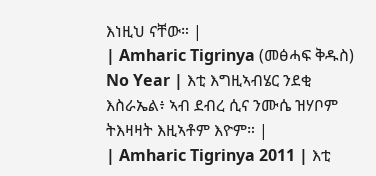እነዚህ ናቸው። |
| Amharic Tigrinya (መፅሓፍ ቅዱስ) No Year | እቲ እግዚኣብሄር ንደቂ እስራኤል፥ ኣብ ደብረ ሲና ንሙሴ ዝሃቦም ትእዛዛት እዚኣቶም እዮም። |
| Amharic Tigrinya 2011 | እቲ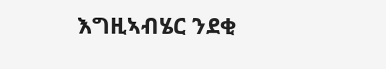እግዚኣብሄር ንደቂ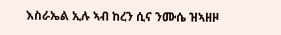እስራኤል ኢሉ ኣብ ከረን ሲና ንሙሴ ዝኣዘዞ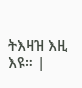ትእዛዝ እዚ እዩ። |